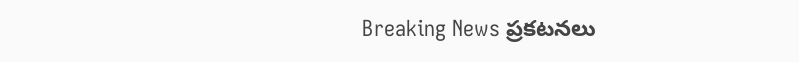Breaking News ప్రకటనలు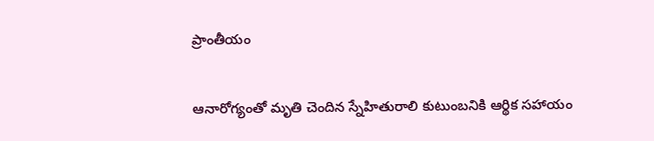ప్రాంతీయం

ఆనారోగ్యంతో మృతి చెందిన స్నేహితురాలి కుటుంబనికి ఆర్థిక సహాయం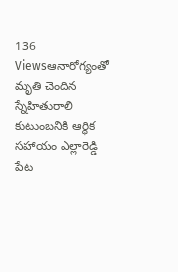136 Viewsఆనారోగ్యంతో మృతి చెందిన స్నేహితురాలి కుటుంబనికి ఆర్థిక సహాయం ఎల్లారెడ్డి పేట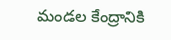మండల కేంద్రానికి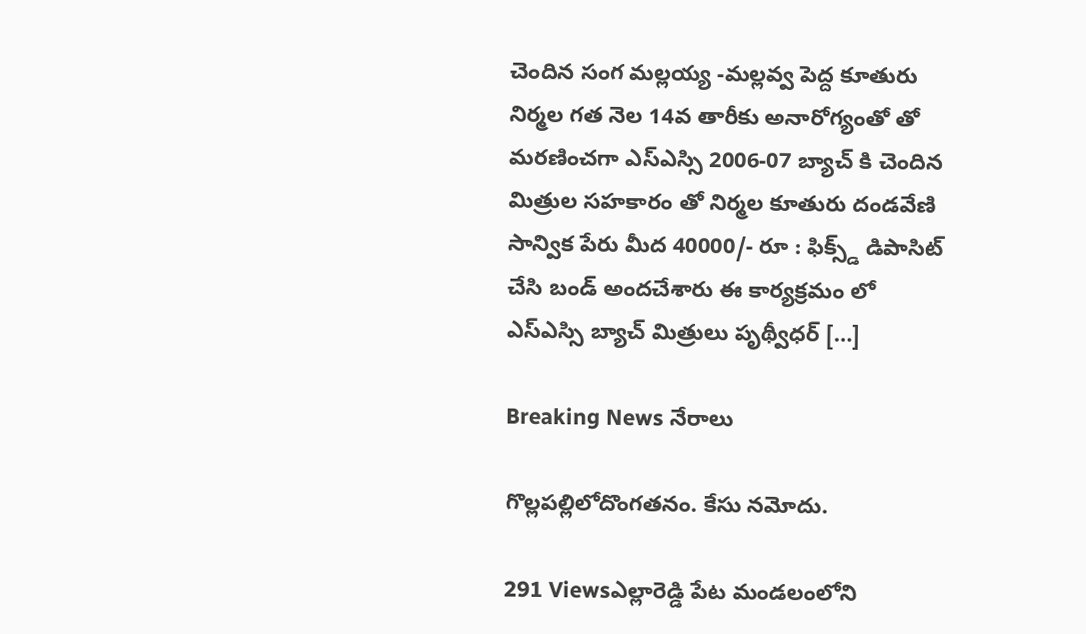చెందిన సంగ మల్లయ్య -మల్లవ్వ పెద్ద కూతురు నిర్మల గత నెల 14వ తారీకు అనారోగ్యంతో తో మరణించగా ఎస్ఎస్సి 2006-07 బ్యాచ్ కి చెందిన మిత్రుల సహకారం తో నిర్మల కూతురు దండవేణి సాన్విక పేరు మీద 40000/- రూ : ఫిక్స్డ్ డిపాసిట్ చేసి బండ్ అందచేశారు ఈ కార్యక్రమం లో ఎస్ఎస్సి బ్యాచ్ మిత్రులు పృథ్వీధర్ […]

Breaking News నేరాలు

గొల్లపల్లిలోదొంగతనం. కేసు నమోదు.

291 Viewsఎల్లారెడ్డి పేట మండలంలోని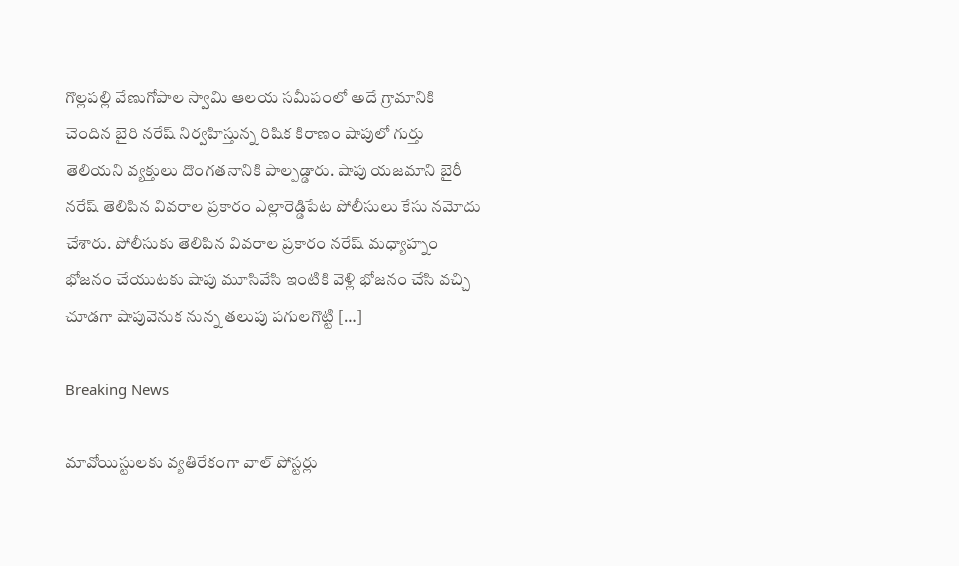గొల్లపల్లి వేణుగోపాల స్వామి ఆలయ సమీపంలో అదే గ్రామానికి చెందిన బైరి నరేష్ నిర్వహిస్తున్న రిషిక కిరాణం షాపులో గుర్తు తెలియని వ్యక్తులు దొంగతనానికి పాల్పడ్డారు. షాపు యజమాని బైరీ నరేష్ తెలిపిన వివరాల ప్రకారం ఎల్లారెడ్డిపేట పోలీసులు కేసు నమోదు చేశారు. పోలీసుకు తెలిపిన వివరాల ప్రకారం నరేష్ మధ్యాహ్నం భోజనం చేయుటకు షాపు మూసివేసి ఇంటికి వెళ్లి భోజనం చేసి వచ్చి చూడగా షాపువెనుక నున్న తలుపు పగులగొట్టి […]

Breaking News

మావోయిస్టులకు వ్యతిరేకంగా వాల్ పోస్టర్లు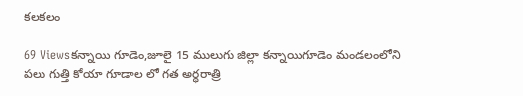కలకలం

69 Viewsకన్నాయి గూడెం,జూలై 15 ములుగు జిల్లా కన్నాయిగూడెం మండలంలోని పలు గుత్తి కోయా గూడాల లో గత అర్ధరాత్రి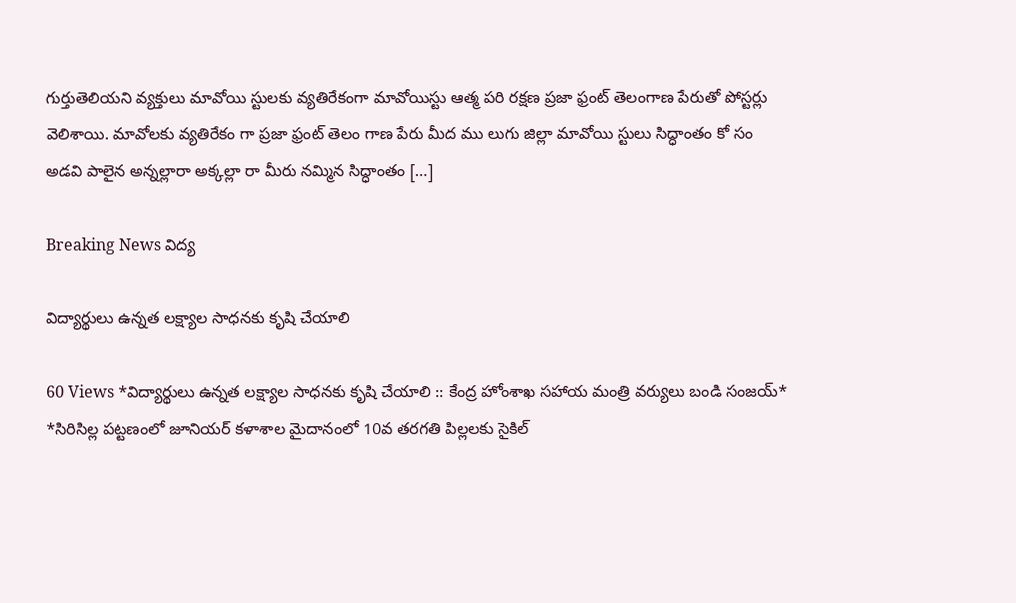గుర్తుతెలియని వ్యక్తులు మావోయి స్టులకు వ్యతిరేకంగా మావోయిస్టు ఆత్మ పరి రక్షణ ప్రజా ఫ్రంట్ తెలంగాణ పేరుతో పోస్టర్లు వెలిశాయి. మావోలకు వ్యతిరేకం గా ప్రజా ఫ్రంట్ తెలం గాణ పేరు మీద ము లుగు జిల్లా మావోయి స్టులు సిద్ధాంతం కో సం అడవి పాలైన అన్నల్లారా అక్కల్లా రా మీరు నమ్మిన సిద్ధాంతం […]

Breaking News విద్య

విద్యార్థులు ఉన్నత లక్ష్యాల సాధనకు కృషి చేయాలి

60 Views *విద్యార్థులు ఉన్నత లక్ష్యాల సాధనకు కృషి చేయాలి :: కేంద్ర హోంశాఖ సహాయ మంత్రి వర్యులు బండి సంజయ్* *సిరిసిల్ల పట్టణంలో జూనియర్ కళాశాల మైదానంలో 10వ తరగతి పిల్లలకు సైకిల్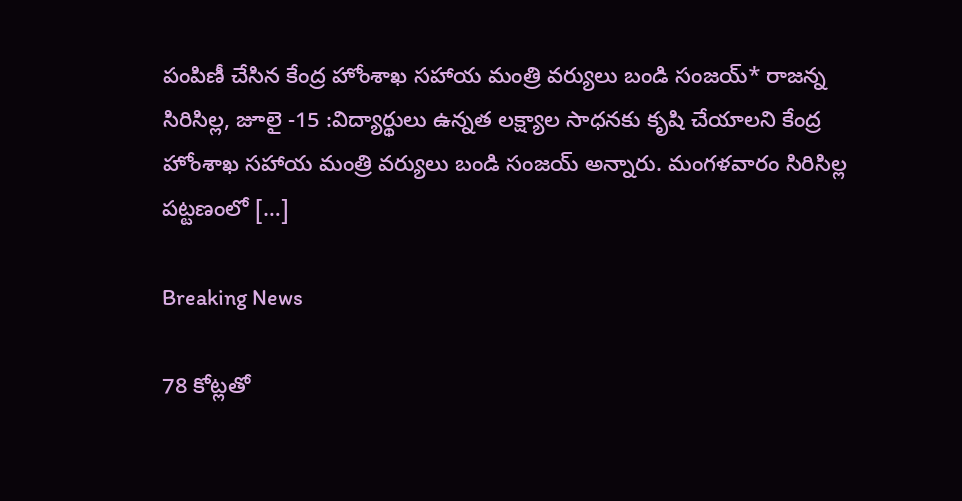పంపిణీ చేసిన కేంద్ర హోంశాఖ సహాయ మంత్రి వర్యులు బండి సంజయ్* రాజన్న సిరిసిల్ల, జూలై -15 :విద్యార్థులు ఉన్నత లక్ష్యాల సాధనకు కృషి చేయాలని కేంద్ర హోంశాఖ సహాయ మంత్రి వర్యులు బండి సంజయ్ అన్నారు. మంగళవారం సిరిసిల్ల పట్టణంలో […]

Breaking News

78 కోట్లతో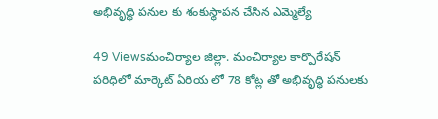అభివృద్ధి పనుల కు శంకుస్థాపన చేసిన ఎమ్మెల్యే

49 Viewsమంచిర్యాల జిల్లా. మంచిర్యాల కార్పొరేషన్ పరిధిలో మార్కెట్ ఏరియ లో 78 కోట్ల తో అభివృద్ధి పనులకు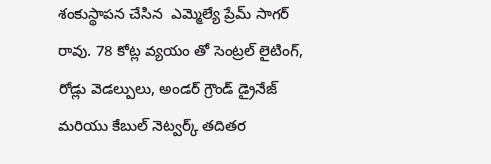శంకుస్థాపన చేసిన  ఎమ్మెల్యే ప్రేమ్ సాగర్ రావు. 78 కోట్ల వ్యయం తో సెంట్రల్ లైటింగ్, రోడ్లు వెడల్పులు, అండర్ గ్రౌండ్ డ్రైనేజ్ మరియు కేబుల్ నెట్వర్క్ తదితర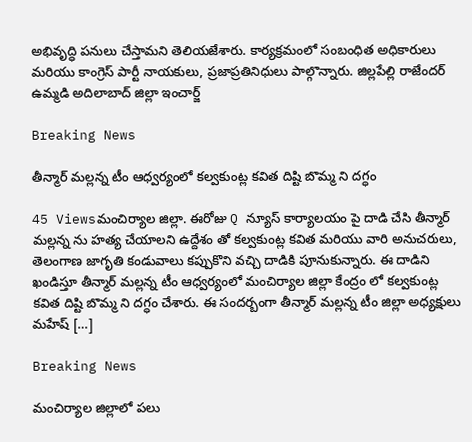అభివృద్ధి పనులు చేస్తామని తెలియజేశారు. కార్యక్రమంలో సంబంధిత అధికారులు మరియు కాంగ్రెస్ పార్టీ నాయకులు, ప్రజాప్రతినిధులు పాల్గొన్నారు. జిల్లపేల్లి రాజేందర్ ఉమ్మడి అదిలాబాద్ జిల్లా ఇంచార్జ్

Breaking News

తీన్మార్ మల్లన్న టీం ఆధ్వర్యంలో కల్వకుంట్ల కవిత దిష్టి బొమ్మ ని దగ్ధం

45 Viewsమంచిర్యాల జిల్లా. ఈరోజు Q న్యూస్ కార్యాలయం పై దాడి చేసి తీన్మార్ మల్లన్న ను హత్య చేయాలని ఉద్దేశం తో కల్వకుంట్ల కవిత మరియు వారి అనుచరులు, తెలంగాణ జాగృతి కండువాలు కప్పుకొని వచ్చి దాడికి పూనుకున్నారు. ఈ దాడిని ఖండిస్తూ తీన్మార్ మల్లన్న టీం ఆధ్వర్యంలో మంచిర్యాల జిల్లా కేంద్రం లో కల్వకుంట్ల కవిత దిష్టి బొమ్మ ని దగ్ధం చేశారు. ఈ సందర్బంగా తీన్మార్ మల్లన్న టీం జిల్లా అధ్యక్షులు మహేష్ […]

Breaking News

మంచిర్యాల జిల్లాలో పలు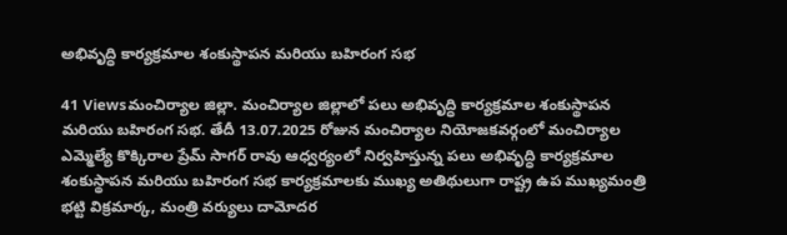అభివృద్ధి కార్యక్రమాల శంకుస్థాపన మరియు బహిరంగ సభ

41 Viewsమంచిర్యాల జిల్లా. మంచిర్యాల జిల్లాలో పలు అభివృద్ధి కార్యక్రమాల శంకుస్థాపన మరియు బహిరంగ సభ. తేదీ 13.07.2025 రోజున మంచిర్యాల నియోజకవర్గంలో మంచిర్యాల ఎమ్మెల్యే కొక్కిరాల ప్రేమ్ సాగర్ రావు ఆధ్వర్యంలో నిర్వహిస్తున్న పలు అభివృద్ధి కార్యక్రమాల శంకుస్థాపన మరియు బహిరంగ సభ కార్యక్రమాలకు ముఖ్య అతిథులుగా రాష్ట్ర ఉప ముఖ్యమంత్రి  భట్టి విక్రమార్క, మంత్రి వర్యులు దామోదర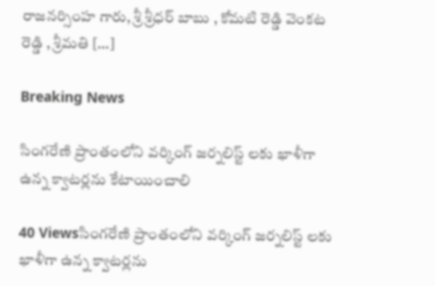రాజనర్సింహ గారు, శ్రీ శ్రీధర్ బాబు , కోమటి రెడ్డి వెంకట రెడ్డి , శ్రీమతి […]

Breaking News

సింగరేణి ప్రాంతంలోని వర్కింగ్ జర్నలిస్ట్ లకు ఖాళీగా ఉన్న క్వాటర్లను కేటాయించాలి

40 Viewsసింగరేణి ప్రాంతంలోని వర్కింగ్ జర్నలిస్ట్ లకు ఖాళీగా ఉన్న క్వాటర్లను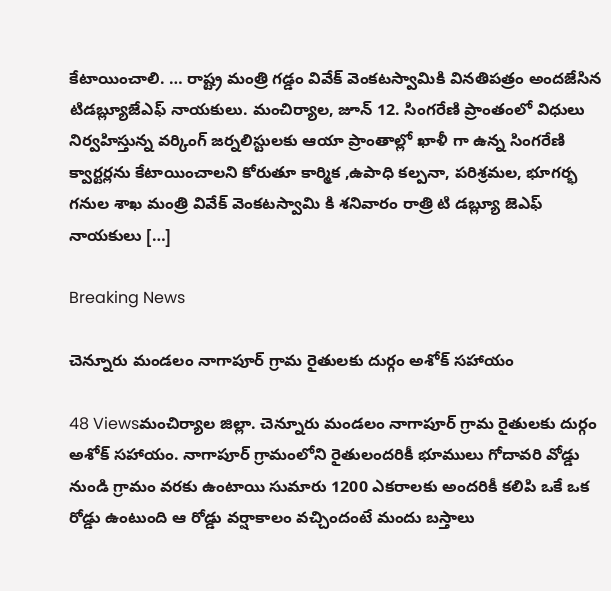కేటాయించాలి. … రాష్ట్ర మంత్రి గడ్డం వివేక్ వెంకటస్వామికి వినతిపత్రం అందజేసిన టిడబ్ల్యూజేఎఫ్ నాయకులు. మంచిర్యాల, జూన్ 12. సింగరేణి ప్రాంతంలో విధులు నిర్వహిస్తున్న వర్కింగ్ జర్నలిస్టులకు ఆయా ప్రాంతాల్లో ఖాళీ గా ఉన్న సింగరేణి క్వార్టర్లను కేటాయించాలని కోరుతూ కార్మిక ,ఉపాధి కల్పనా, పరిశ్రమల, భూగర్భ గనుల శాఖ మంత్రి వివేక్ వెంకటస్వామి కి శనివారం రాత్రి టి డబ్ల్యూ జెఎఫ్ నాయకులు […]

Breaking News

చెన్నూరు మండలం నాగాపూర్ గ్రామ రైతులకు దుర్గం అశోక్ సహాయం

48 Viewsమంచిర్యాల జిల్లా. చెన్నూరు మండలం నాగాపూర్ గ్రామ రైతులకు దుర్గం అశోక్ సహాయం. నాగాపూర్ గ్రామంలోని రైతులందరికీ భూములు గోదావరి వోడ్డు నుండి గ్రామం వరకు ఉంటాయి సుమారు 1200 ఎకరాలకు అందరికీ కలిపి ఒకే ఒక రోడ్డు ఉంటుంది ఆ రోడ్డు వర్షాకాలం వచ్చిందంటే మందు బస్తాలు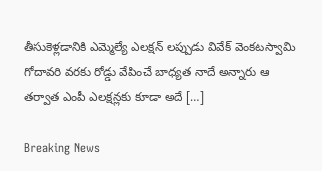తీసుకెళ్లడానికి ఎమ్మెల్యే ఎలక్షన్ లప్పుడు వివేక్ వెంకటస్వామి గోదావరి వరకు రోడ్డు వేపించే బాధ్యత నాదే అన్నారు ఆ తర్వాత ఎంపీ ఎలక్షన్లకు కూడా అదే […]

Breaking News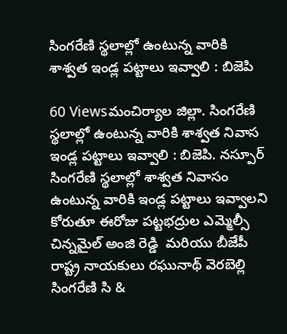సింగరేణి స్థలాల్లో ఉంటున్న వారికి శాశ్వత ఇండ్ల పట్టాలు ఇవ్వాలి : బిజెపి

60 Viewsమంచిర్యాల జిల్లా. సింగరేణి స్థలాల్లో ఉంటున్న వారికి శాశ్వత నివాస ఇండ్ల పట్టాలు ఇవ్వాలి : బిజెపి. నస్పూర్ సింగరేణి స్థలాల్లో శాశ్వత నివాసం ఉంటున్న వారికి ఇండ్ల పట్టాలు ఇవ్వాలని కోరుతూ ఈరోజు పట్టభద్రుల ఎమ్మెల్సీ చిన్నమైల్ అంజి రెడ్డి  మరియు బీజేపీ రాష్ట్ర నాయకులు రఘునాథ్ వెరబెల్లి  సింగరేణి సి &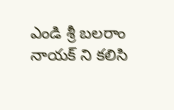ఎండి శ్రీ బలరాం నాయక్ ని కలిసి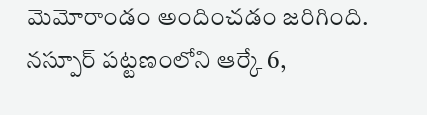మెమోరాండం అందించడం జరిగింది. నస్పూర్ పట్టణంలోని ఆర్కే 6,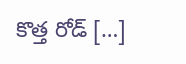కొత్త రోడ్ […]